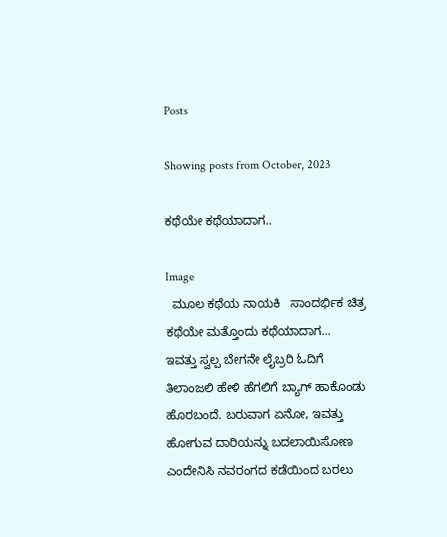Posts

Showing posts from October, 2023

ಕಥೆಯೇ ಕಥೆಯಾದಾಗ..

Image
  ಮೂಲ ಕಥೆಯ ನಾಯಕಿ   ಸಾಂದರ್ಭಿಕ ಚಿತ್ರ         ಕಥೆಯೇ ಮತ್ತೊಂದು ಕಥೆಯಾದಾಗ...    ಇವತ್ತು ಸ್ವಲ್ಪ ಬೇಗನೇ ಲೈಬ್ರರಿ ಓದಿಗೆ ತಿಲಾಂಜಲಿ ಹೇಳಿ ಹೆಗಲಿಗೆ ಬ್ಯಾಗ್ ಹಾಕೊಂಡು ಹೊರಬಂದೆ. ಬರುವಾಗ ಏನೋ, ಇವತ್ತು ಹೋಗುವ ದಾರಿಯನ್ನು ಬದಲಾಯಿಸೋಣ ಎಂದೇನಿಸಿ ನವರಂಗದ ಕಡೆಯಿಂದ ಬರಲು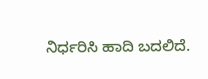ನಿರ್ಧರಿಸಿ ಹಾದಿ ಬದಲಿದೆ.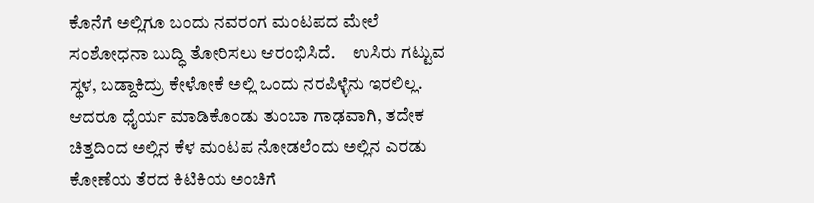ಕೊನೆಗೆ ಅಲ್ಲಿಗೂ ಬಂದು ನವರಂಗ ಮಂಟಪದ ಮೇಲೆ ಸಂಶೋಧನಾ ಬುದ್ಧಿ ತೋರಿಸಲು ಆರಂಭಿಸಿದೆ.     ಉಸಿರು ಗಟ್ಟುವ ಸ್ಥಳ, ಬಡ್ದಾಕಿದ್ರು ಕೇಳೋಕೆ ಅಲ್ಲಿ ಒಂದು ನರಪಿಳ್ಳೆನು ಇರಲಿಲ್ಲ. ಆದರೂ ಧೈರ್ಯ ಮಾಡಿಕೊಂಡು ತುಂಬಾ ಗಾಢವಾಗಿ, ತದೇಕ ಚಿತ್ತದಿಂದ ಅಲ್ಲಿನ ಕೆಳ ಮಂಟಪ ನೋಡಲೆಂದು ಅಲ್ಲಿನ ಎರಡು ಕೋಣೆಯ ತೆರದ ಕಿಟಿಕಿಯ ಅಂಚಿಗೆ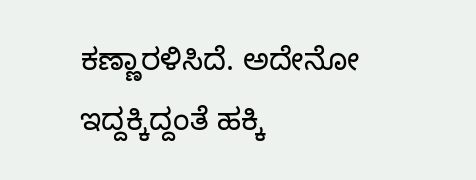ಕಣ್ಣಾರಳಿಸಿದೆ. ಅದೇನೋ ಇದ್ದಕ್ಕಿದ್ದಂತೆ ಹಕ್ಕಿ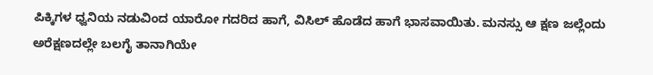ಪಿಕ್ಕಿಗಳ ಧ್ವನಿಯ ನಡುವಿಂದ ಯಾರೋ ಗದರಿದ ಹಾಗೆ, ವಿಸಿಲ್ ಹೊಡೆದ ಹಾಗೆ ಭಾಸವಾಯಿತು. ಮನಸ್ಸು ಆ ಕ್ಷಣ ಜಲ್ಲೆಂದು ಅರೆಕ್ಷಣದಲ್ಲೇ ಬಲಗೈ ತಾನಾಗಿಯೇ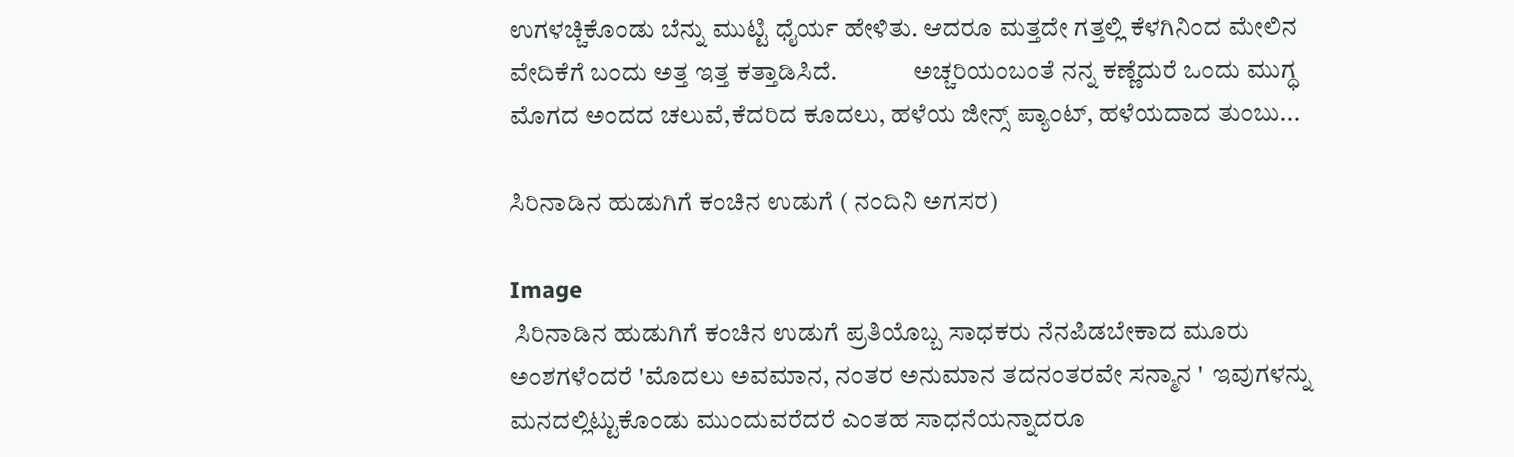ಉಗಳಚ್ಚಿಕೊಂಡು ಬೆನ್ನು ಮುಟ್ಟಿ ಧೈರ್ಯ ಹೇಳಿತು. ಆದರೂ ಮತ್ತದೇ ಗತ್ತಲ್ಲಿ ಕೆಳಗಿನಿಂದ ಮೇಲಿನ ವೇದಿಕೆಗೆ ಬಂದು ಅತ್ತ ಇತ್ತ ಕತ್ತಾಡಿಸಿದೆ.               ಅಚ್ಚರಿಯಂಬಂತೆ ನನ್ನ ಕಣ್ಣೆದುರೆ ಒಂದು ಮುಗ್ಧ ಮೊಗದ ಅಂದದ ಚಲುವೆ,ಕೆದರಿದ ಕೂದಲು, ಹಳೆಯ ಜೀನ್ಸ್ ಪ್ಯಾಂಟ್, ಹಳೆಯದಾದ ತುಂಬು...

ಸಿರಿನಾಡಿನ ಹುಡುಗಿಗೆ ಕಂಚಿನ ಉಡುಗೆ ( ನಂದಿನಿ ಅಗಸರ)

Image
 ಸಿರಿನಾಡಿನ ಹುಡುಗಿಗೆ ಕಂಚಿನ ಉಡುಗೆ ಪ್ರತಿಯೊಬ್ಬ ಸಾಧಕರು ನೆನಪಿಡಬೇಕಾದ ಮೂರು ಅಂಶಗಳೆಂದರೆ 'ಮೊದಲು ಅವಮಾನ, ನಂತರ ಅನುಮಾನ ತದನಂತರವೇ ಸನ್ಮಾನ '  ಇವುಗಳನ್ನು ಮನದಲ್ಲಿಟ್ಟುಕೊಂಡು ಮುಂದುವರೆದರೆ ಎಂತಹ ಸಾಧನೆಯನ್ನಾದರೂ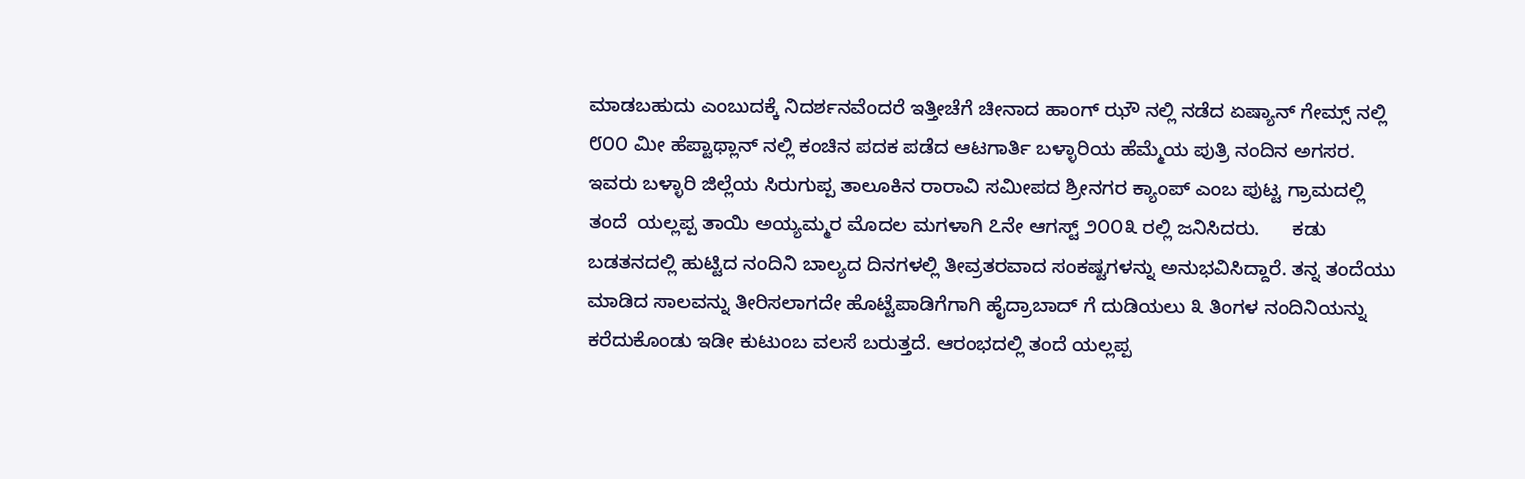ಮಾಡಬಹುದು ಎಂಬುದಕ್ಕೆ ನಿದರ್ಶನವೆಂದರೆ ಇತ್ತೀಚೆಗೆ ಚೀನಾದ ಹಾಂಗ್ ಝೌ ನಲ್ಲಿ ನಡೆದ ಏಷ್ಯಾನ್ ಗೇಮ್ಸ್ ನಲ್ಲಿ ೮೦೦ ಮೀ ಹೆಪ್ಟಾಥ್ಲಾನ್ ನಲ್ಲಿ ಕಂಚಿನ ಪದಕ ಪಡೆದ ಆಟಗಾರ್ತಿ ಬಳ್ಳಾರಿಯ ಹೆಮ್ಮೆಯ ಪುತ್ರಿ ನಂದಿನ ಅಗಸರ.     ಇವರು ಬಳ್ಳಾರಿ ಜಿಲ್ಲೆಯ ಸಿರುಗುಪ್ಪ ತಾಲೂಕಿನ ರಾರಾವಿ ಸಮೀಪದ ಶ್ರೀನಗರ ಕ್ಯಾಂಪ್ ಎಂಬ ಪುಟ್ಟ ಗ್ರಾಮದಲ್ಲಿ ತಂದೆ  ಯಲ್ಲಪ್ಪ ತಾಯಿ ಅಯ್ಯಮ್ಮರ ಮೊದಲ ಮಗಳಾಗಿ ೭ನೇ ಆಗಸ್ಟ್ ೨೦೦೩ ರಲ್ಲಿ ಜನಿಸಿದರು.      ಕಡು ಬಡತನದಲ್ಲಿ ಹುಟ್ಟಿದ ನಂದಿನಿ ಬಾಲ್ಯದ ದಿನಗಳಲ್ಲಿ ತೀವ್ರತರವಾದ ಸಂಕಷ್ಟಗಳನ್ನು ಅನುಭವಿಸಿದ್ದಾರೆ. ತನ್ನ ತಂದೆಯು ಮಾಡಿದ ಸಾಲವನ್ನು ತೀರಿಸಲಾಗದೇ ಹೊಟ್ಟೆಪಾಡಿಗೆಗಾಗಿ ಹೈದ್ರಾಬಾದ್ ಗೆ ದುಡಿಯಲು ೩ ತಿಂಗಳ ನಂದಿನಿಯನ್ನು ಕರೆದುಕೊಂಡು ಇಡೀ ಕುಟುಂಬ ವಲಸೆ ಬರುತ್ತದೆ. ಆರಂಭದಲ್ಲಿ ತಂದೆ ಯಲ್ಲಪ್ಪ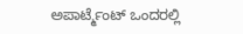ಅಪಾರ್ಟ್ಮೆಂಟ್ ಒಂದರಲ್ಲಿ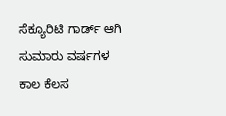ಸೆಕ್ಯೂರಿಟಿ ಗಾರ್ಡ್ ಆಗಿ ಸುಮಾರು ವರ್ಷಗಳ ಕಾಲ ಕೆಲಸ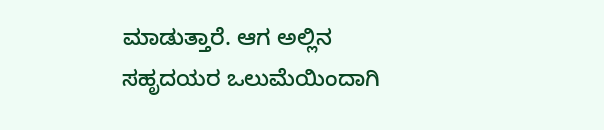ಮಾಡುತ್ತಾರೆ. ಆಗ ಅಲ್ಲಿನ ಸಹೃದಯರ ಒಲುಮೆಯಿಂದಾಗಿ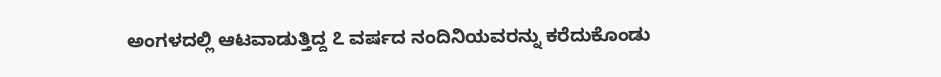ಅಂಗಳದಲ್ಲಿ ಆಟವಾಡುತ್ತಿದ್ದ ೭ ವರ್ಷದ ನಂದಿನಿಯವರನ್ನು ಕರೆದುಕೊಂಡು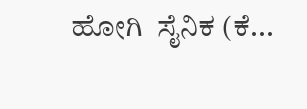ಹೋಗಿ  ಸೈನಿಕ (ಕೆ...